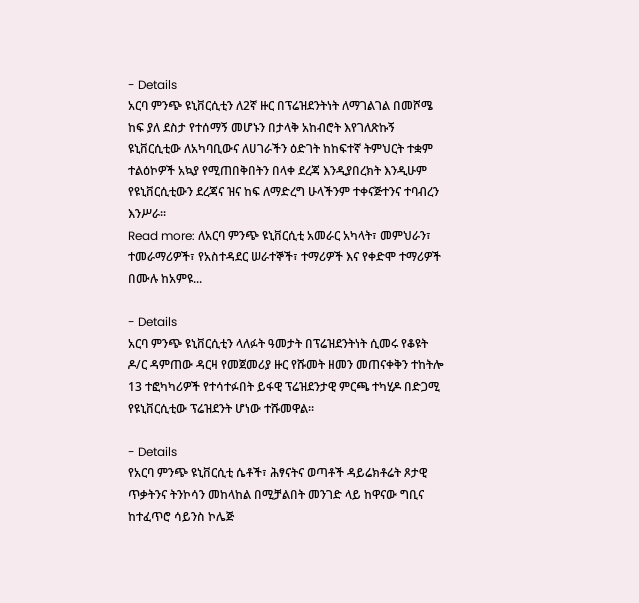- Details
አርባ ምንጭ ዩኒቨርሲቲን ለ2ኛ ዙር በፕሬዝደንትነት ለማገልገል በመሾሜ ከፍ ያለ ደስታ የተሰማኝ መሆኑን በታላቅ አከብሮት እየገለጽኩኝ ዩኒቨርሲቲው ለአካባቢውና ለሀገራችን ዕድገት ከከፍተኛ ትምህርት ተቋም ተልዕኮዎች አኳያ የሚጠበቅበትን በላቀ ደረጃ እንዲያበረክት እንዲሁም የዩኒቨርሲቲውን ደረጃና ዝና ከፍ ለማድረግ ሁላችንም ተቀናጅተንና ተባብረን እንሥራ፡፡
Read more: ለአርባ ምንጭ ዩኒቨርሲቲ አመራር አካላት፣ መምህራን፣ ተመራማሪዎች፣ የአስተዳደር ሠራተኞች፣ ተማሪዎች እና የቀድሞ ተማሪዎች በሙሉ ከአምዩ...

- Details
አርባ ምንጭ ዩኒቨርሲቲን ላለፉት ዓመታት በፕሬዝደንትነት ሲመሩ የቆዩት ዶ/ር ዳምጠው ዳርዛ የመጀመሪያ ዙር የሹመት ዘመን መጠናቀቅን ተከትሎ 13 ተፎካካሪዎች የተሳተፉበት ይፋዊ ፕሬዝደንታዊ ምርጫ ተካሂዶ በድጋሚ የዩኒቨርሲቲው ፕሬዝደንት ሆነው ተሹመዋል፡፡

- Details
የአርባ ምንጭ ዩኒቨርሲቲ ሴቶች፣ ሕፃናትና ወጣቶች ዳይሬክቶሬት ጾታዊ ጥቃትንና ትንኮሳን መከላከል በሚቻልበት መንገድ ላይ ከዋናው ግቢና ከተፈጥሮ ሳይንስ ኮሌጅ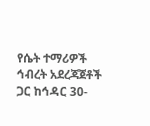የሴት ተማሪዎች ኅብረት አደረጃጀቶች ጋር ከኅዳር 30-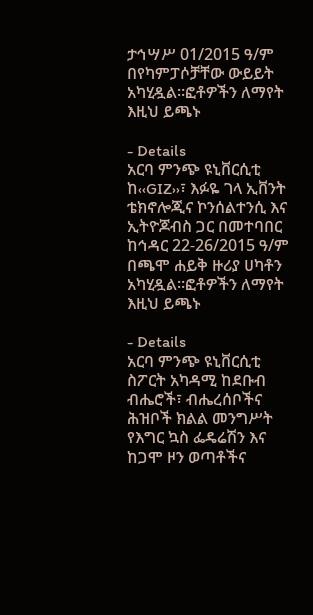ታኅሣሥ 01/2015 ዓ/ም በየካምፓሶቻቸው ውይይት አካሂዷል፡፡ፎቶዎችን ለማየት እዚህ ይጫኑ

- Details
አርባ ምንጭ ዩኒቨርሲቲ ከ‹‹GIZ››፣ እፉዬ ገላ ኢቨንት ቴክኖሎጂና ኮንሰልተንሲ እና ኢትዮጆብስ ጋር በመተባበር ከኅዳር 22-26/2015 ዓ/ም በጫሞ ሐይቅ ዙሪያ ሀካቶን አካሂዷል፡፡ፎቶዎችን ለማየት እዚህ ይጫኑ

- Details
አርባ ምንጭ ዩኒቨርሲቲ ስፖርት አካዳሚ ከደቡብ ብሔሮች፣ ብሔረሰቦችና ሕዝቦች ክልል መንግሥት የእግር ኳስ ፌዴሬሽን እና ከጋሞ ዞን ወጣቶችና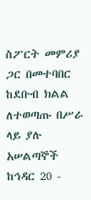ስፖርት መምሪያ ጋር በመተባበር ከደቡብ ክልል ለተወጣጡ በሥራ ላይ ያሉ አሠልጣኞች ከኅዳር 20 -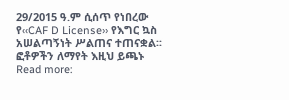29/2015 ዓ.ም ሲሰጥ የነበረው የ‹‹CAF D License›› የእግር ኳስ አሠልጣኝነት ሥልጠና ተጠናቋል፡፡ፎቶዎችን ለማየት እዚህ ይጫኑ
Read more: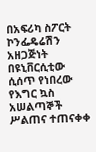በአፍሪካ ስፖርት ኮንፌዴሬሽን አዘጋጅነት በዩኒቨርሲቲው ሲሰጥ የነበረው የእግር ኳስ አሠልጣኞች ሥልጠና ተጠናቀቀ